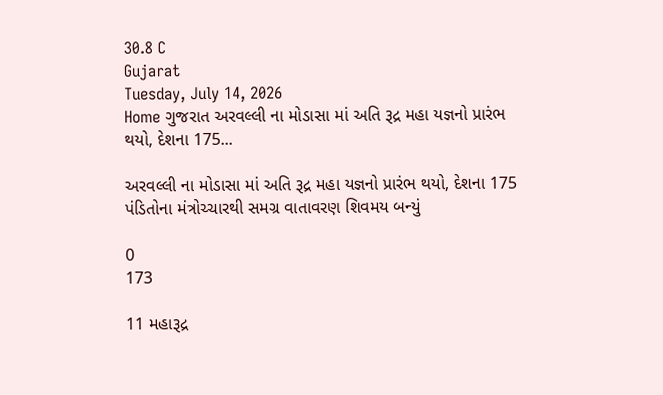30.8 C
Gujarat
Tuesday, July 14, 2026
Home ગુજરાત અરવલ્લી ના મોડાસા માં અતિ રૂદ્ર મહા યજ્ઞનો પ્રારંભ થયો, દેશના 175...

અરવલ્લી ના મોડાસા માં અતિ રૂદ્ર મહા યજ્ઞનો પ્રારંભ થયો, દેશના 175 પંડિતોના મંત્રોચ્ચારથી સમગ્ર વાતાવરણ શિવમય બન્યું

0
173

11 મહારૂદ્ર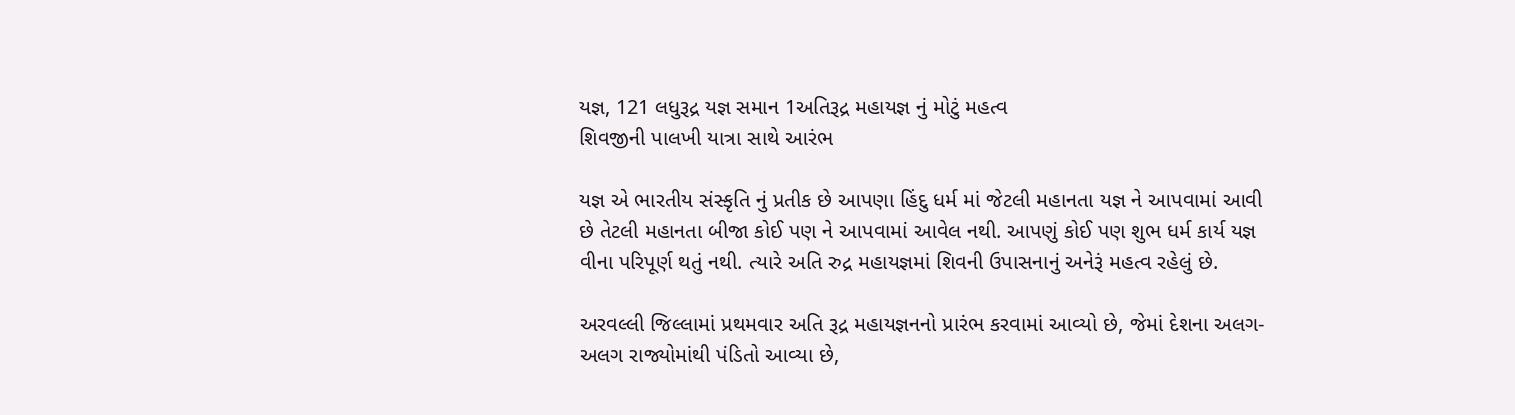યજ્ઞ, 121 લધુરૂદ્ર યજ્ઞ સમાન 1અતિરૂદ્ર મહાયજ્ઞ નું મોટું મહત્વ
શિવજીની પાલખી યાત્રા સાથે આરંભ

યજ્ઞ એ ભારતીય સંસ્કૃતિ નું પ્રતીક છે આપણા હિંદુ ધર્મ માં જેટલી મહાનતા યજ્ઞ ને આપવામાં આવી છે તેટલી મહાનતા બીજા કોઈ પણ ને આપવામાં આવેલ નથી. આપણું કોઈ પણ શુભ ધર્મ કાર્ય યજ્ઞ વીના પરિપૂર્ણ થતું નથી. ત્યારે અતિ રુદ્ર મહાયજ્ઞમાં શિવની ઉપાસનાનું અનેરૂં મહત્વ રહેલું છે.

અરવલ્લી જિલ્લામાં પ્રથમવાર અતિ રૂદ્ર મહાયજ્ઞનનો પ્રારંભ કરવામાં આવ્યો છે, જેમાં દેશના અલગ-અલગ રાજ્યોમાંથી પંડિતો આવ્યા છે,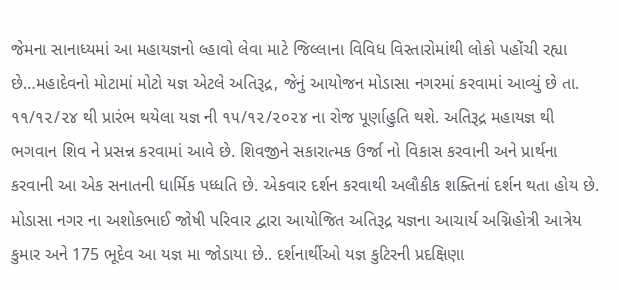જેમના સાનાધ્યમાં આ મહાયજ્ઞનો લ્હાવો લેવા માટે જિલ્લાના વિવિધ વિસ્તારોમાંથી લોકો પહોંચી રહ્યા છે…મહાદેવનો મોટામાં મોટો યજ્ઞ એટલે અતિરૂદ્ર, જેનું આયોજન મોડાસા નગરમાં કરવામાં આવ્યું છે તા. ૧૧/૧૨/૨૪ થી પ્રારંભ થયેલા યજ્ઞ ની ૧૫/૧૨/૨૦૨૪ ના રોજ પૂર્ણાહુતિ થશે. અતિરૂદ્ર મહાયજ્ઞ થી ભગવાન શિવ ને પ્રસન્ન કરવામાં આવે છે. શિવજીને સકારાત્મક ઉર્જા નો વિકાસ કરવાની અને પ્રાર્થના કરવાની આ એક સનાતની ધાર્મિક પધ્ધતિ છે. એકવાર દર્શન કરવાથી અલૌકીક શક્તિનાં દર્શન થતા હોય છે. મોડાસા નગર ના અશોકભાઈ જોષી પરિવાર દ્વારા આયોજિત અતિરૂદ્ર યજ્ઞના આચાર્ય અગ્નિહોત્રી આત્રેય કુમાર અને 175 ભૂદેવ આ યજ્ઞ મા જોડાયા છે.. દર્શનાર્થીઓ યજ્ઞ કુટિરની પ્રદક્ષિણા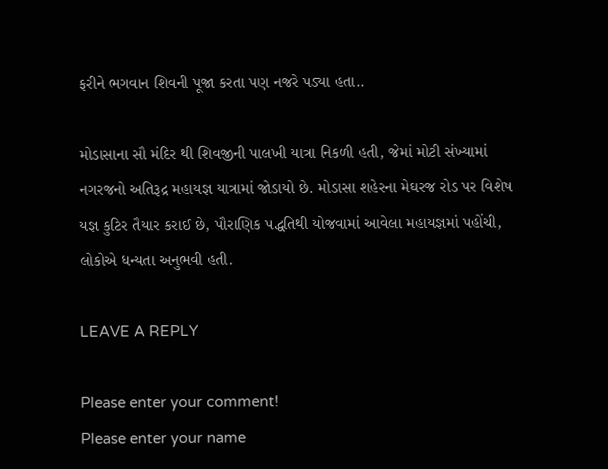ફરીને ભગવાન શિવની પૂજા કરતા પણ નજરે પડ્યા હતા..

મોડાસાના સૌ મંદિર થી શિવજીની પાલખી યાત્રા નિકળી હતી, જેમાં મોટી સંખ્યામાં નગરજનો અતિરૂદ્ર મહાયજ્ઞ યાત્રામાં જોડાયો છે. મોડાસા શહેરના મેઘરજ રોડ પર વિશેષ યજ્ઞ કુટિર તૈયાર કરાઈ છે, પૌરાણિક પદ્ધતિથી યોજવામાં આવેલા મહાયજ્ઞમાં પહોંચી, લોકોએ ધન્યતા અનુભવી હતી.

LEAVE A REPLY

Please enter your comment!
Please enter your name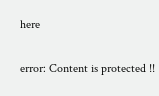here

error: Content is protected !!